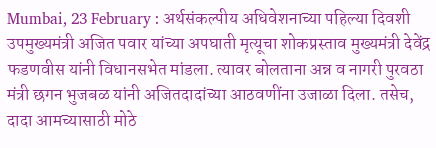Mumbai, 23 February : अर्थसंकल्पीय अधिवेशनाच्या पहिल्या दिवशी उपमुख्यमंत्री अजित पवार यांच्या अपघाती मृत्यूचा शोकप्रस्ताव मुख्यमंत्री देवेंद्र फडणवीस यांनी विधानसभेत मांडला. त्यावर बोलताना अन्न व नागरी पुरवठा मंत्री छगन भुजबळ यांनी अजितदादांच्या आठवणींना उजाळा दिला. तसेच, दादा आमच्यासाठी मोठे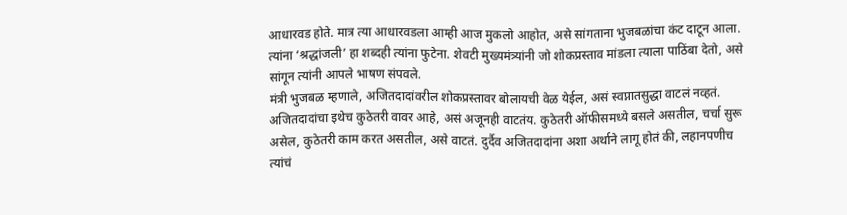आधारवड होते. मात्र त्या आधारवडला आम्ही आज मुकलो आहोत, असे सांगताना भुजबळांचा कंट दाटून आला. त्यांना ‘श्रद्धांजली’ हा शब्दही त्यांना फुटेना. शेवटी मुख्यमंत्र्यांनी जो शोकप्रस्ताव मांडला त्याला पाठिंबा देतो, असे सांगून त्यांनी आपले भाषण संपवले.
मंत्री भुजबळ म्हणाले, अजितदादांवरील शोकप्रस्तावर बोलायची वेळ येईल, असं स्वप्नातसुद्धा वाटलं नव्हतं. अजितदादांचा इथेच कुठेतरी वावर आहे, असं अजूनही वाटतंय. कुठेतरी ऑफीसमध्ये बसले असतील, चर्चा सुरू असेल, कुठेतरी काम करत असतील, असे वाटतं. दुर्दैव अजितदादांना अशा अर्थाने लागू होतं की, लहानपणीच त्यांचं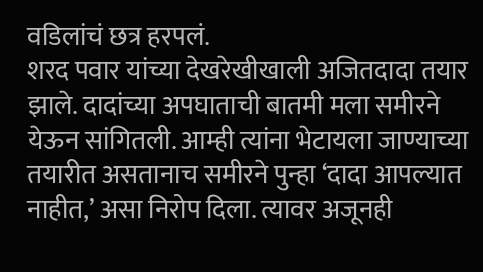वडिलांचं छत्र हरपलं.
शरद पवार यांच्या देखरेखीखाली अजितदादा तयार झाले. दादांच्या अपघाताची बातमी मला समीरने येऊन सांगितली. आम्ही त्यांना भेटायला जाण्याच्या तयारीत असतानाच समीरने पुन्हा ‘दादा आपल्यात नाहीत,’ असा निरोप दिला. त्यावर अजूनही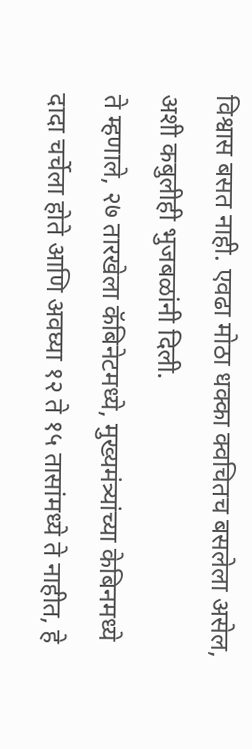विश्वास बसत नाही. एवढा मोठा धक्का क्वचितच बसलेला असेल, अशी कबुलीही भुजबळांनी दिली.
ते म्हणाले, २७ तारखेला कॅबिनेटमध्ये, मुख्यमंत्र्यांच्या केबिनमध्ये दादा चर्चेला होते आणि अवघ्या १२ ते १५ तासांमध्ये ते नाहीत, हे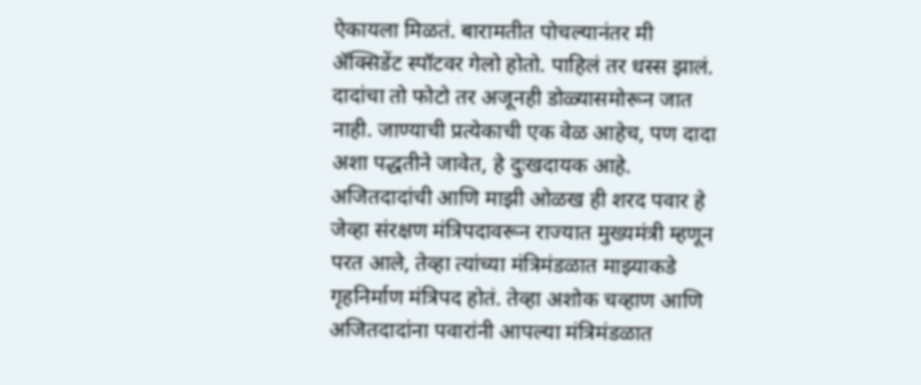ऐकायला मिळतं. बारामतीत पोचल्यानंतर मी ॲक्सिडेंट स्पॉटवर गेलो होतो. पाहिलं तर धस्स झालं. दादांचा तो फोटो तर अजूनही डोळ्यासमोरून जात नाही. जाण्याची प्रत्येकाची एक वेळ आहेच, पण दादा अशा पद्धतीने जावेत, हे दुःखदायक आहे.
अजितदादांची आणि माझी ओळख ही शरद पवार हे जेव्हा संरक्षण मंत्रिपदावरून राज्यात मुख्यमंत्री म्हणून परत आले, तेव्हा त्यांच्या मंत्रिमंडळात माझ्याकडे गृहनिर्माण मंत्रिपद होतं. तेव्हा अशोक चव्हाण आणि अजितदादांना पवारांनी आपल्या मंत्रिमंडळात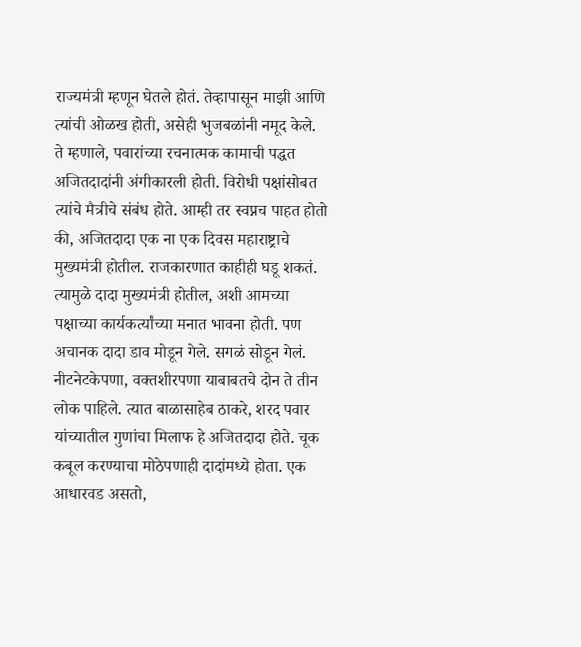राज्यमंत्री म्हणून घेतले होतं. तेव्हापासून माझी आणि त्यांची ओळख होती, असेही भुजबळांनी नमूद केले.
ते म्हणाले, पवारांच्या रचनात्मक कामाची पद्धत अजितदादांनी अंगीकारली होती. विरोधी पक्षांसोबत त्यांचे मैत्रीचे संबंध होते. आम्ही तर स्वप्नच पाहत होतो की, अजितदादा एक ना एक दिवस महाराष्ट्राचे मुख्यमंत्री होतील. राजकारणात काहीही घडू शकतं. त्यामुळे दादा मुख्यमंत्री होतील, अशी आमच्या पक्षाच्या कार्यकर्त्यांच्या मनात भावना होती. पण अचानक दादा डाव मोडून गेले. सगळं सोडून गेलं.
नीटनेटकेपणा, वक्तशीरपणा याबाबतचे दोन ते तीन लोक पाहिले. त्यात बाळासाहेब ठाकरे, शरद पवार यांच्यातील गुणांचा मिलाफ हे अजितदादा होते. चूक कबूल करण्याचा मोठेपणाही दादांमध्ये होता. एक आधारवड असतो,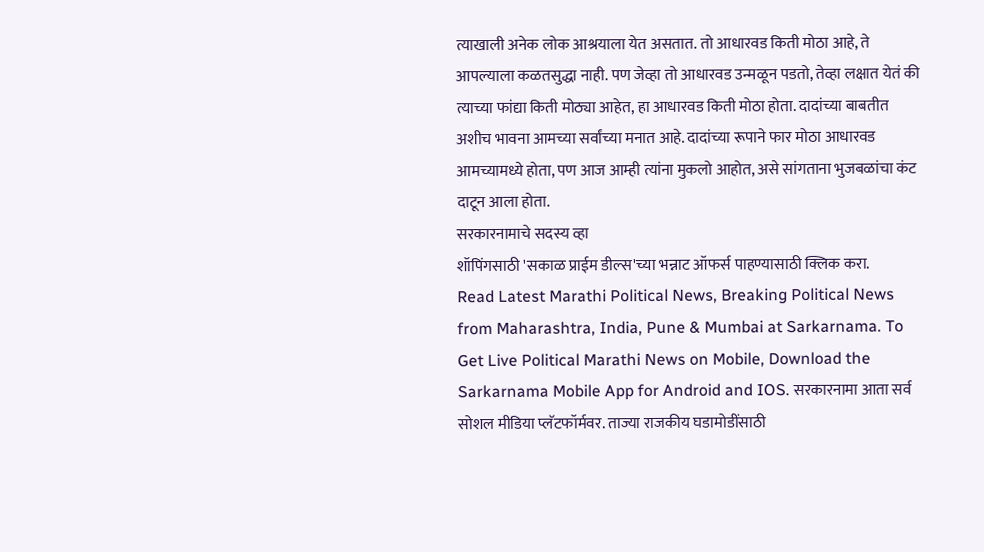त्याखाली अनेक लोक आश्रयाला येत असतात. तो आधारवड किती मोठा आहे, ते आपल्याला कळतसुद्धा नाही. पण जेव्हा तो आधारवड उन्मळून पडतो, तेव्हा लक्षात येतं की त्याच्या फांद्या किती मोठ्या आहेत, हा आधारवड किती मोठा होता. दादांच्या बाबतीत अशीच भावना आमच्या सर्वांच्या मनात आहे. दादांच्या रूपाने फार मोठा आधारवड आमच्यामध्ये होता, पण आज आम्ही त्यांना मुकलो आहोत, असे सांगताना भुजबळांचा कंट दाटून आला होता.
सरकारनामाचे सदस्य व्हा
शॉपिंगसाठी 'सकाळ प्राईम डील्स'च्या भन्नाट ऑफर्स पाहण्यासाठी क्लिक करा.
Read Latest Marathi Political News, Breaking Political News from Maharashtra, India, Pune & Mumbai at Sarkarnama. To Get Live Political Marathi News on Mobile, Download the Sarkarnama Mobile App for Android and IOS. सरकारनामा आता सर्व सोशल मीडिया प्लॅटफॉर्मवर. ताज्या राजकीय घडामोडींसाठी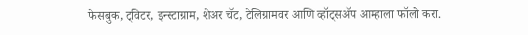फेसबुक, ट्विटर, इन्स्टाग्राम, शेअर चॅट, टेलिग्रामवर आणि व्हॉट्सॲप आम्हाला फॉलो करा.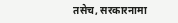तसेच, सरकारनामा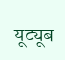यूट्यूब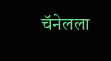चॅनेलला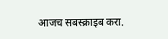आजच सबस्क्राइब करा.